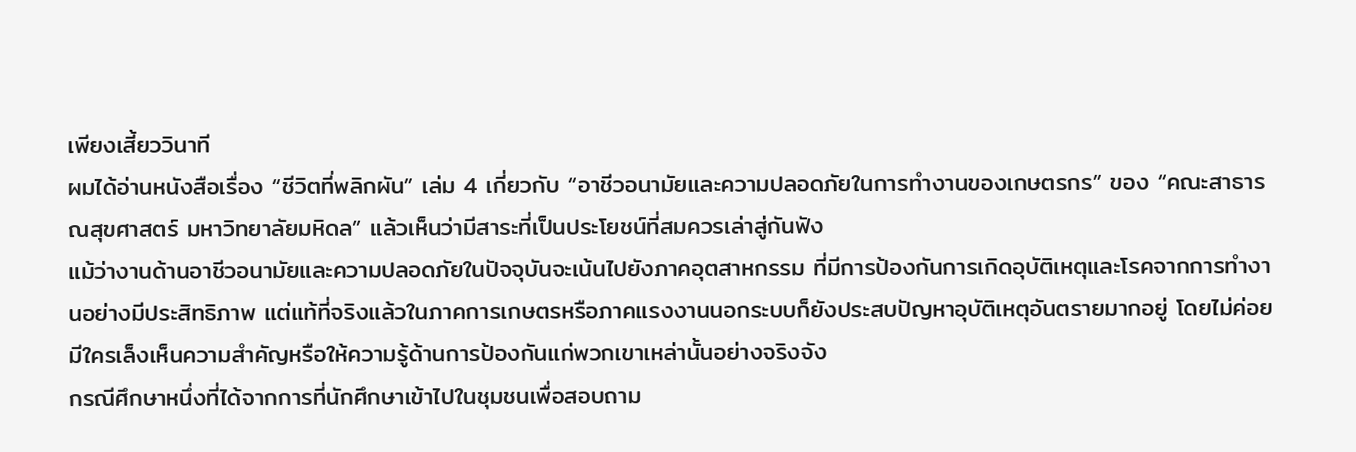เพียงเสี้ยววินาที
ผมได้อ่านหนังสือเรื่อง “ชีวิตที่พลิกผัน” เล่ม 4 เกี่ยวกับ “อาชีวอนามัยและความปลอดภัยในการทำงานของเกษตรกร” ของ “คณะสาธารณสุขศาสตร์ มหาวิทยาลัยมหิดล” แล้วเห็นว่ามีสาระที่เป็นประโยชน์ที่สมควรเล่าสู่กันฟัง
แม้ว่างานด้านอาชีวอนามัยและความปลอดภัยในปัจจุบันจะเน้นไปยังภาคอุตสาหกรรม ที่มีการป้องกันการเกิดอุบัติเหตุและโรคจากการทำงานอย่างมีประสิทธิภาพ แต่แท้ที่จริงแล้วในภาคการเกษตรหรือภาคแรงงานนอกระบบก็ยังประสบปัญหาอุบัติเหตุอันตรายมากอยู่ โดยไม่ค่อยมีใครเล็งเห็นความสำคัญหรือให้ความรู้ด้านการป้องกันแก่พวกเขาเหล่านั้นอย่างจริงจัง
กรณีศึกษาหนึ่งที่ได้จากการที่นักศึกษาเข้าไปในชุมชนเพื่อสอบถาม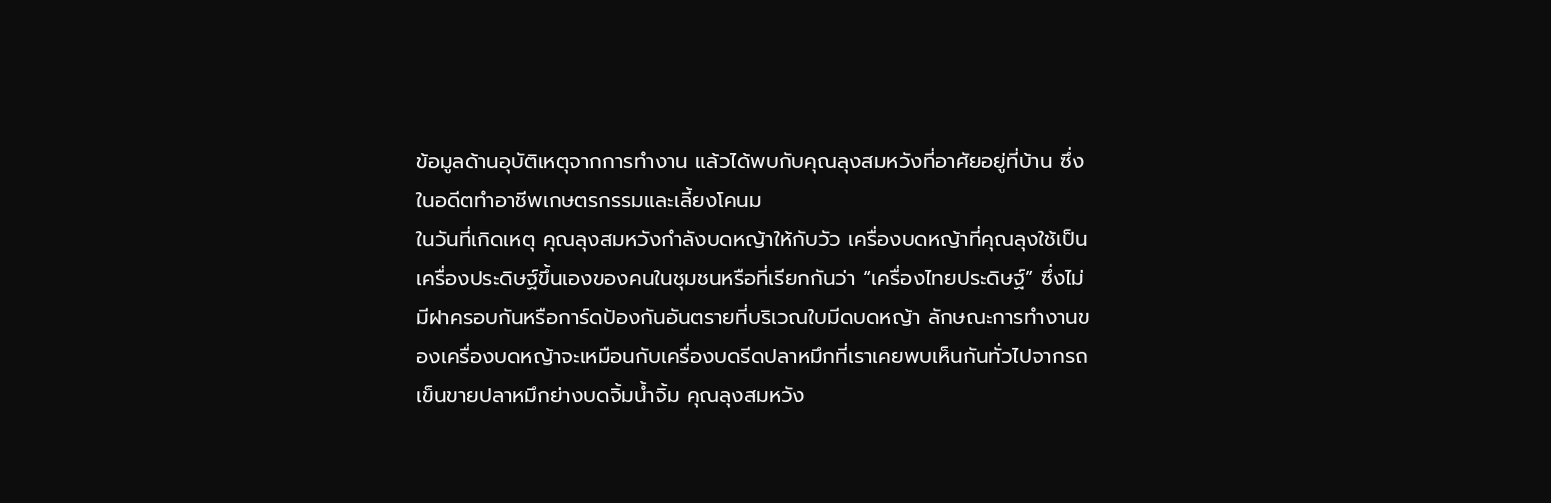ข้อมูลด้านอุบัติเหตุจากการทำงาน แล้วได้พบกับคุณลุงสมหวังที่อาศัยอยู่ที่บ้าน ซึ่งในอดีตทำอาชีพเกษตรกรรมและเลี้ยงโคนม
ในวันที่เกิดเหตุ คุณลุงสมหวังกำลังบดหญ้าให้กับวัว เครื่องบดหญ้าที่คุณลุงใช้เป็นเครื่องประดิษฐ์ขึ้นเองของคนในชุมชนหรือที่เรียกกันว่า “เครื่องไทยประดิษฐ์” ซึ่งไม่มีฝาครอบกันหรือการ์ดป้องกันอันตรายที่บริเวณใบมีดบดหญ้า ลักษณะการทำงานของเครื่องบดหญ้าจะเหมือนกับเครื่องบดรีดปลาหมึกที่เราเคยพบเห็นกันทั่วไปจากรถเข็นขายปลาหมึกย่างบดจิ้มน้ำจิ้ม คุณลุงสมหวัง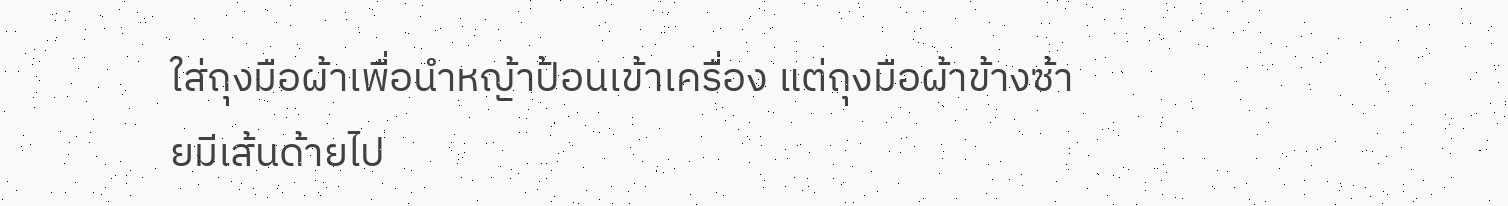ใส่ถุงมือผ้าเพื่อนำหญ้าป้อนเข้าเครื่อง แต่ถุงมือผ้าข้างซ้ายมีเส้นด้ายไป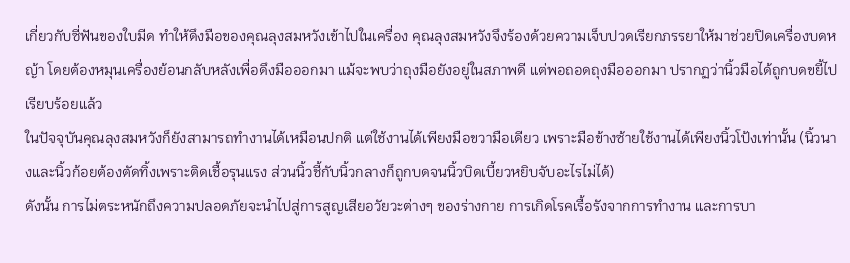เกี่ยวกับซี่ฟันของใบมีด ทำให้ดึงมือของคุณลุงสมหวังเข้าไปในเครื่อง คุณลุงสมหวังจึงร้องด้วยความเจ็บปวดเรียกภรรยาให้มาช่วยปิดเครื่องบดหญ้า โดยต้องหมุนเครื่องย้อนกลับหลังเพื่อดึงมือออกมา แม้จะพบว่าถุงมือยังอยู่ในสภาพดี แต่พอถอดถุงมือออกมา ปรากฏว่านิ้วมือได้ถูกบดขยี้ไปเรียบร้อยแล้ว
ในปัจจุบันคุณลุงสมหวังก็ยังสามารถทำงานได้เหมือนปกติ แต่ใช้งานได้เพียงมือขวามือเดียว เพราะมือข้างซ้ายใช้งานได้เพียงนิ้วโป้งเท่านั้น (นิ้วนางและนิ้วก้อยต้องตัดทิ้งเพราะติดเชื้อรุนแรง ส่วนนิ้วชี้กับนิ้วกลางก็ถูกบดจนนิ้วบิดเบี้ยวหยิบจับอะไรไม่ได้)
ดังนั้น การไม่ตระหนักถึงความปลอดภัยจะนำไปสู่การสูญเสียอวัยวะต่างๆ ของร่างกาย การเกิดโรคเรื้อรังจากการทำงาน และการบา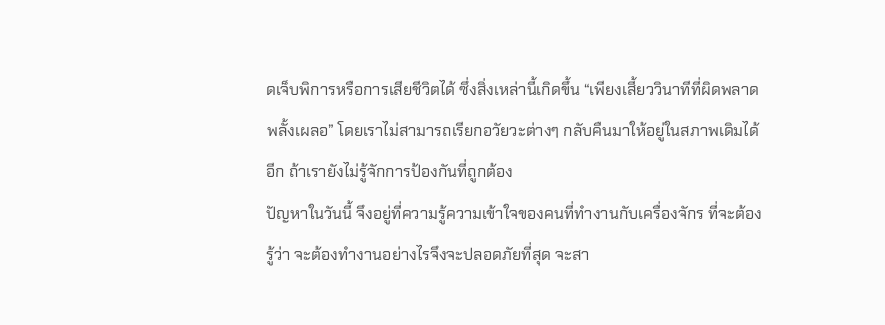ดเจ็บพิการหรือการเสียชีวิตได้ ซึ่งสิ่งเหล่านี้เกิดขึ้น “เพียงเสี้ยววินาทีที่ผิดพลาดพลั้งเผลอ” โดยเราไม่สามารถเรียกอวัยวะต่างๆ กลับคืนมาให้อยู่ในสภาพเดิมได้อีก ถ้าเรายังไม่รู้จักการป้องกันที่ถูกต้อง
ปัญหาในวันนี้ จึงอยู่ที่ความรู้ความเข้าใจของคนที่ทำงานกับเครื่องจักร ที่จะต้องรู้ว่า จะต้องทำงานอย่างไรจึงจะปลอดภัยที่สุด จะสา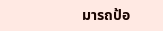มารถป้อ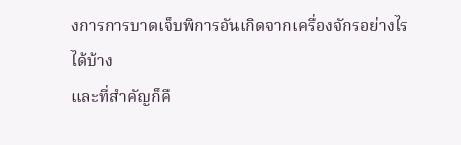งการการบาดเจ็บพิการอันเกิดจากเครื่องจักรอย่างไรได้บ้าง
และที่สำคัญก็คื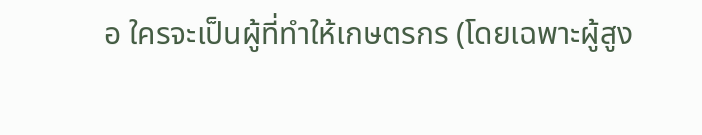อ ใครจะเป็นผู้ที่ทำให้เกษตรกร (โดยเฉพาะผู้สูง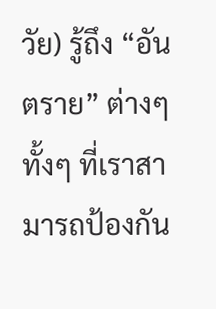วัย) รู้ถึง “อันตราย” ต่างๆ ทั้งๆ ที่เราสามารถป้องกัน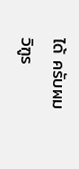ได้ ครับผม
วิฑูร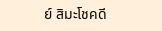ย์ สิมะโชคดี